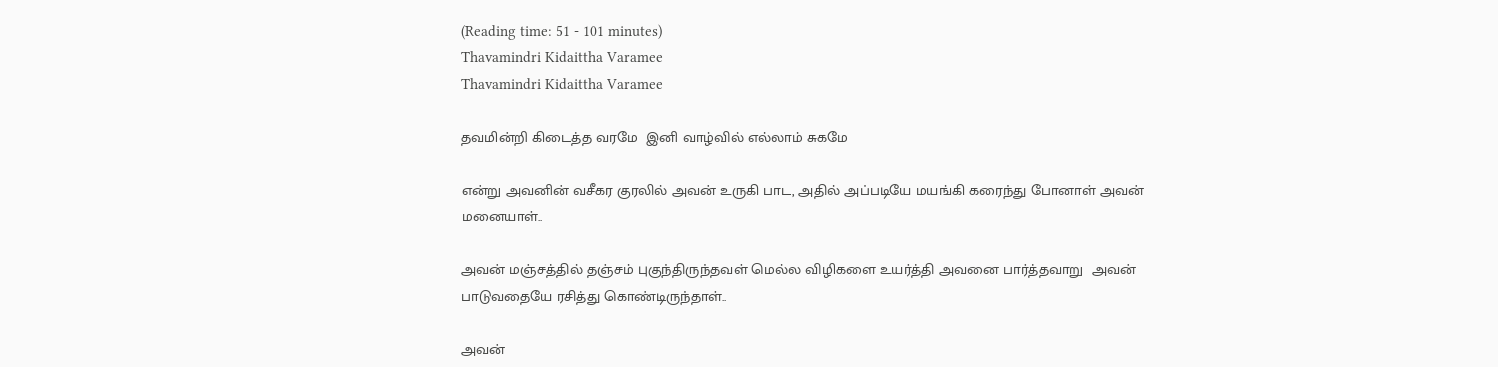(Reading time: 51 - 101 minutes)
Thavamindri Kidaittha Varamee
Thavamindri Kidaittha Varamee

தவமின்றி கிடைத்த வரமே  இனி வாழ்வில் எல்லாம் சுகமே

என்று அவனின் வசீகர குரலில் அவன் உருகி பாட, அதில் அப்படியே மயங்கி கரைந்து போனாள் அவன் மனையாள்..

அவன் மஞ்சத்தில் தஞ்சம் புகுந்திருந்தவள் மெல்ல விழிகளை உயர்த்தி அவனை பார்த்தவாறு  அவன் பாடுவதையே ரசித்து கொண்டிருந்தாள்..

அவன்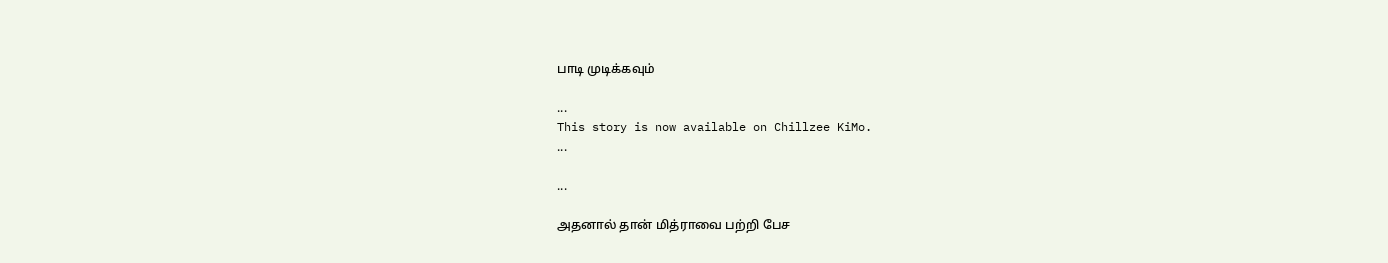பாடி முடிக்கவும்

...
This story is now available on Chillzee KiMo.
...

...

அதனால் தான் மித்ராவை பற்றி பேச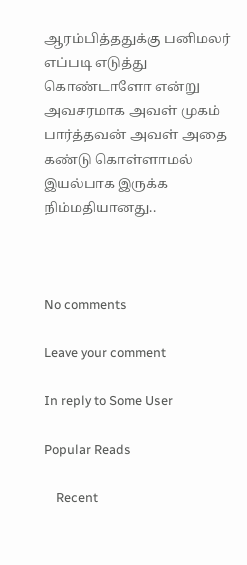ஆரம்பித்ததுக்கு பனிமலர் எப்படி எடுத்து கொண்டாளோ என்று  அவசரமாக அவள் முகம் பார்த்தவன் அவள் அதை கண்டு கொள்ளாமல்  இயல்பாக இருக்க நிம்மதியானது..



No comments

Leave your comment

In reply to Some User

Popular Reads

    Recent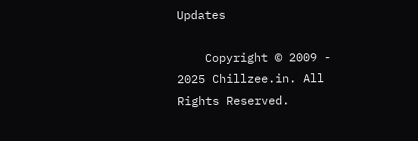Updates

    Copyright © 2009 - 2025 Chillzee.in. All Rights Reserved.